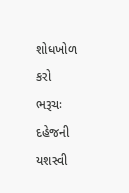શોધખોળ કરો
ભરૂચઃ દહેજની યશસ્વી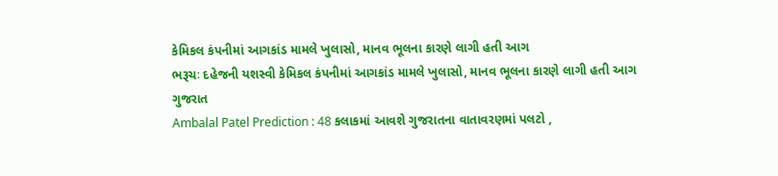કેમિકલ કંપનીમાં આગકાંડ મામલે ખુલાસો, માનવ ભૂલના કારણે લાગી હતી આગ
ભરૂચઃ દહેજની યશસ્વી કેમિકલ કંપનીમાં આગકાંડ મામલે ખુલાસો, માનવ ભૂલના કારણે લાગી હતી આગ
ગુજરાત
Ambalal Patel Prediction : 48 કલાકમાં આવશે ગુજરાતના વાતાવરણમાં પલટો ,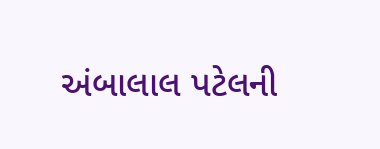અંબાલાલ પટેલની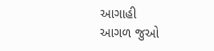આગાહી
આગળ જુઓ